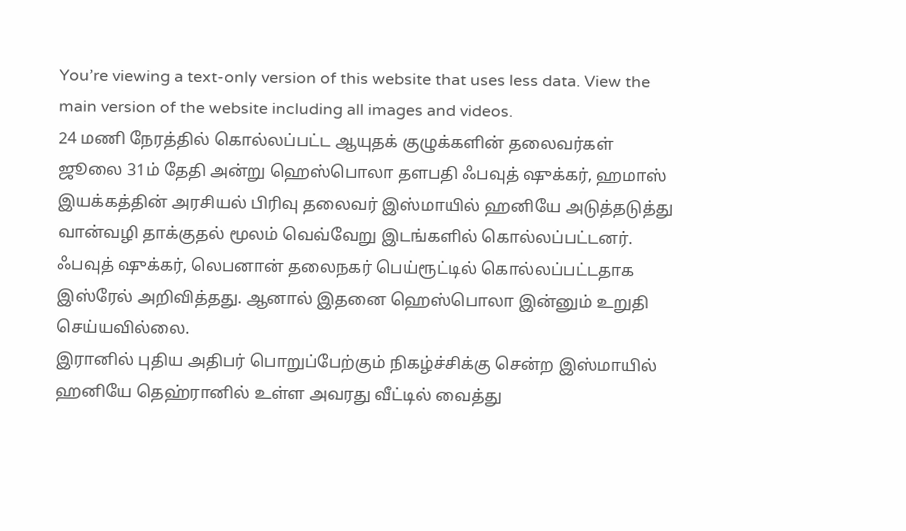You’re viewing a text-only version of this website that uses less data. View the main version of the website including all images and videos.
24 மணி நேரத்தில் கொல்லப்பட்ட ஆயுதக் குழுக்களின் தலைவர்கள்
ஜூலை 31ம் தேதி அன்று ஹெஸ்பொலா தளபதி ஃபவுத் ஷுக்கர், ஹமாஸ் இயக்கத்தின் அரசியல் பிரிவு தலைவர் இஸ்மாயில் ஹனியே அடுத்தடுத்து வான்வழி தாக்குதல் மூலம் வெவ்வேறு இடங்களில் கொல்லப்பட்டனர்.
ஃபவுத் ஷுக்கர், லெபனான் தலைநகர் பெய்ரூட்டில் கொல்லப்பட்டதாக இஸ்ரேல் அறிவித்தது. ஆனால் இதனை ஹெஸ்பொலா இன்னும் உறுதி செய்யவில்லை.
இரானில் புதிய அதிபர் பொறுப்பேற்கும் நிகழ்ச்சிக்கு சென்ற இஸ்மாயில் ஹனியே தெஹ்ரானில் உள்ள அவரது வீட்டில் வைத்து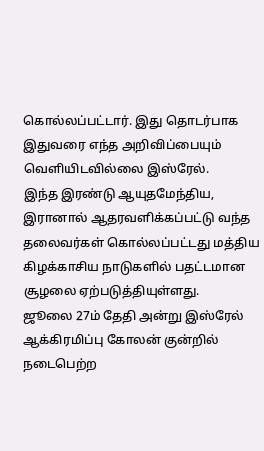கொல்லப்பட்டார். இது தொடர்பாக இதுவரை எந்த அறிவிப்பையும் வெளியிடவில்லை இஸ்ரேல்.
இந்த இரண்டு ஆயுதமேந்திய, இரானால் ஆதரவளிக்கப்பட்டு வந்த தலைவர்கள் கொல்லப்பட்டது மத்திய கிழக்காசிய நாடுகளில் பதட்டமான சூழலை ஏற்படுத்தியுள்ளது.
ஜூலை 27ம் தேதி அன்று இஸ்ரேல் ஆக்கிரமிப்பு கோலன் குன்றில் நடைபெற்ற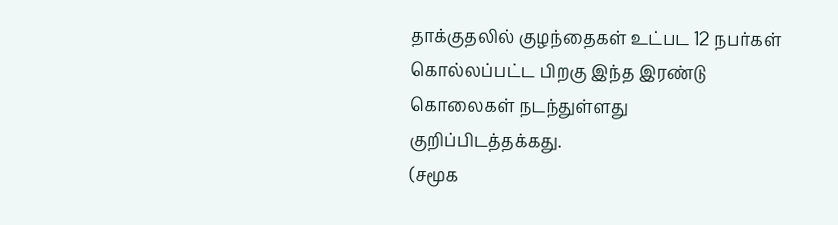தாக்குதலில் குழந்தைகள் உட்பட 12 நபர்கள் கொல்லப்பட்ட பிறகு இந்த இரண்டு கொலைகள் நடந்துள்ளது குறிப்பிடத்தக்கது.
(சமூக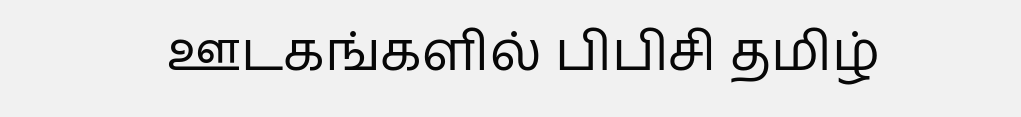ஊடகங்களில் பிபிசி தமிழ்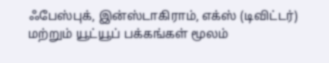ஃபேஸ்புக், இன்ஸ்டாகிராம், எக்ஸ் (டிவிட்டர்) மற்றும் யூட்யூப் பக்கங்கள் மூலம்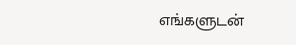எங்களுடன்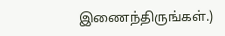இணைந்திருங்கள்.)